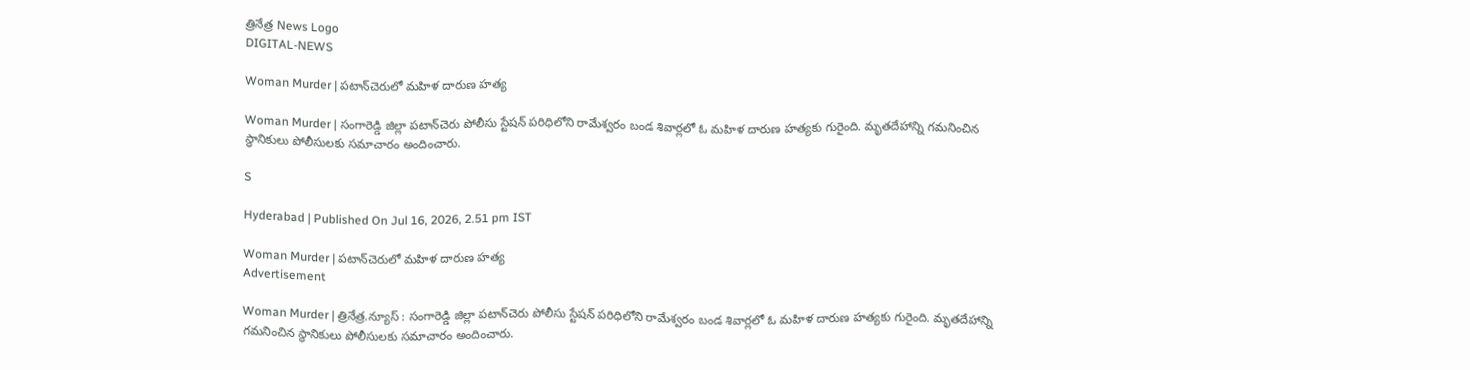త్రినేత్ర News Logo
DIGITAL-NEWS

Woman Murder | ప‌టాన్‌చెరులో మ‌హిళ దారుణ హ‌త్య‌

Woman Murder | సంగారెడ్డి జిల్లా ప‌టాన్‌చెరు పోలీసు స్టేష‌న్ ప‌రిధిలోని రామేశ్వ‌రం బండ శివార్ల‌లో ఓ మ‌హిళ దారుణ హ‌త్య‌కు గురైంది. మృత‌దేహాన్ని గ‌మ‌నించిన స్థానికులు పోలీసుల‌కు స‌మాచారం అందించారు.

S

Hyderabad | Published On Jul 16, 2026, 2.51 pm IST

Woman Murder | ప‌టాన్‌చెరులో మ‌హిళ దారుణ హ‌త్య‌
Advertisement

Woman Murder | త్రినేత్ర‌.న్యూస్ : సంగారెడ్డి జిల్లా ప‌టాన్‌చెరు పోలీసు స్టేష‌న్ ప‌రిధిలోని రామేశ్వ‌రం బండ శివార్ల‌లో ఓ మ‌హిళ దారుణ హ‌త్య‌కు గురైంది. మృత‌దేహాన్ని గ‌మ‌నించిన స్థానికులు పోలీసుల‌కు స‌మాచారం అందించారు.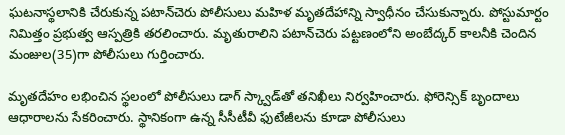ఘ‌ట‌నాస్థ‌లానికి చేరుకున్న ప‌టాన్‌చెరు పోలీసులు మ‌హిళ మృత‌దేహాన్ని స్వాధీనం చేసుకున్నారు. పోస్టుమార్టం నిమిత్తం ప్ర‌భుత్వ ఆస్ప‌త్రికి త‌ర‌లించారు. మృతురాలిని ప‌టాన్‌చెరు ప‌ట్ట‌ణంలోని అంబేద్క‌ర్ కాల‌నీకి చెందిన మంజుల‌(35)గా పోలీసులు గుర్తించారు.

మృత‌దేహం ల‌భించిన స్థలంలో పోలీసులు డాగ్ స్క్వాడ్‌తో త‌నిఖీలు నిర్వ‌హించారు. ఫోరెన్సిక్ బృందాలు ఆధారాల‌ను సేక‌రించారు. స్థానికంగా ఉన్న సీసీటీవీ ఫుటేజీల‌ను కూడా పోలీసులు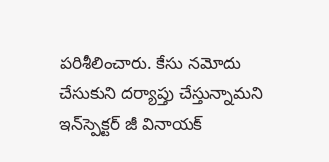ప‌రిశీలించారు. కేసు న‌మోదు చేసుకుని ద‌ర్యాప్తు చేస్తున్నామ‌ని ఇన్‌స్పెక్ట‌ర్ జీ వినాయ‌క్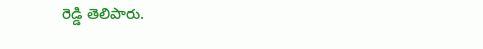రెడ్డి తెలిపారు.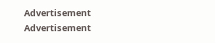Advertisement
Advertisement